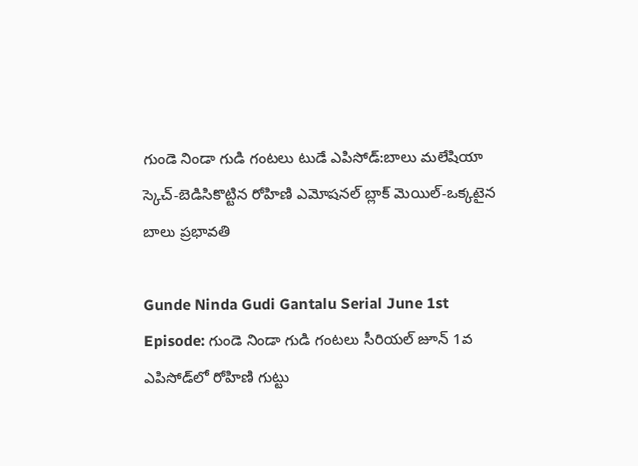గుండె నిండా గుడి గంటలు టుడే ఎపిసోడ్:బాలు మలేషియా స్కెచ్-బెడిసికొట్టిన రోహిణి ఎమోషనల్ బ్లాక్ మెయిల్-ఒక్కటైన బాలు ప్రభావతి

Gunde Ninda Gudi Gantalu Serial June 1st Episode: గుండె నిండా గుడి గంటలు సీరియల్ జూన్ 1వ ఎపిసోడ్‌‌లో రోహిణి గుట్టు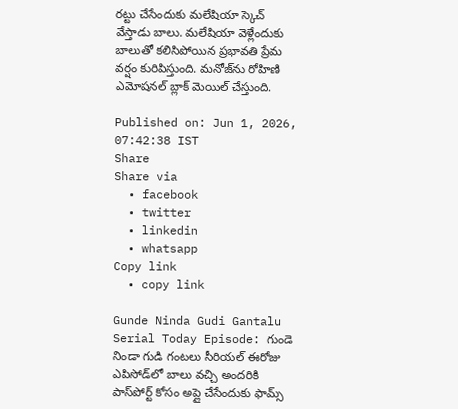రట్టు చేసేందుకు మలేషియా స్కెచ్ వేస్తాడు బాలు. మలేషియా వెళ్లేందుకు బాలుతో కలిసిపోయిన ప్రభావతి ప్రేమ వర్షం కురిపిస్తుంది. మనోజ్‌ను రోహిణి ఎమోషనల్ బ్లాక్ మెయిల్ చేస్తుంది.

Published on: Jun 1, 2026, 07:42:38 IST
Share
Share via
  • facebook
  • twitter
  • linkedin
  • whatsapp
Copy link
  • copy link

Gunde Ninda Gudi Gantalu Serial Today Episode: గుండె నిండా గుడి గంటలు సీరియల్ ఈరోజు ఎపిసోడ్‌లో బాలు వచ్చి అందరికి పాస్‌పోర్ట్ కోసం అప్లై చేసేందుకు ఫామ్స్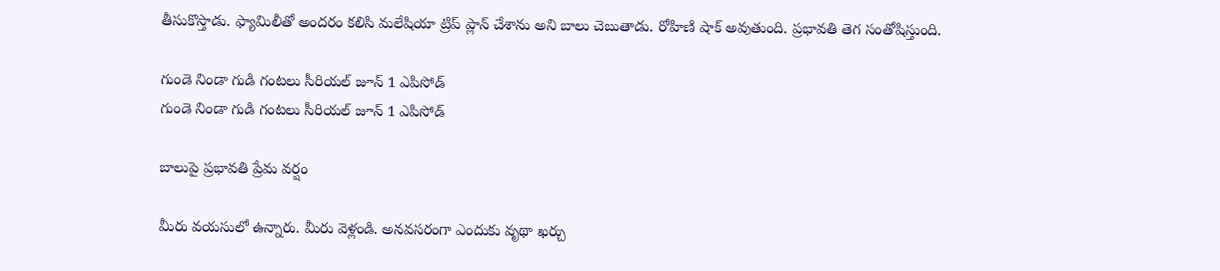తీసుకొస్తాడు. ఫ్యామిలీతో అందరం కలిసి మలేషియా ట్రిప్ ప్లాన్ చేశాను అని బాలు చెబుతాడు. రోహిణి షాక్ అవుతుంది. ప్రభావతి తెగ సంతోషిస్తుంది.

గుండె నిండా గుడి గంటలు సీరియల్ జూన్ 1 ఎపిసోడ్
గుండె నిండా గుడి గంటలు సీరియల్ జూన్ 1 ఎపిసోడ్

బాలుపై ప్రభావతి ప్రేమ వర్షం

మీరు వయసులో ఉన్నారు. మీరు వెళ్లండి. అనవసరంగా ఎందుకు వృథా ఖర్చు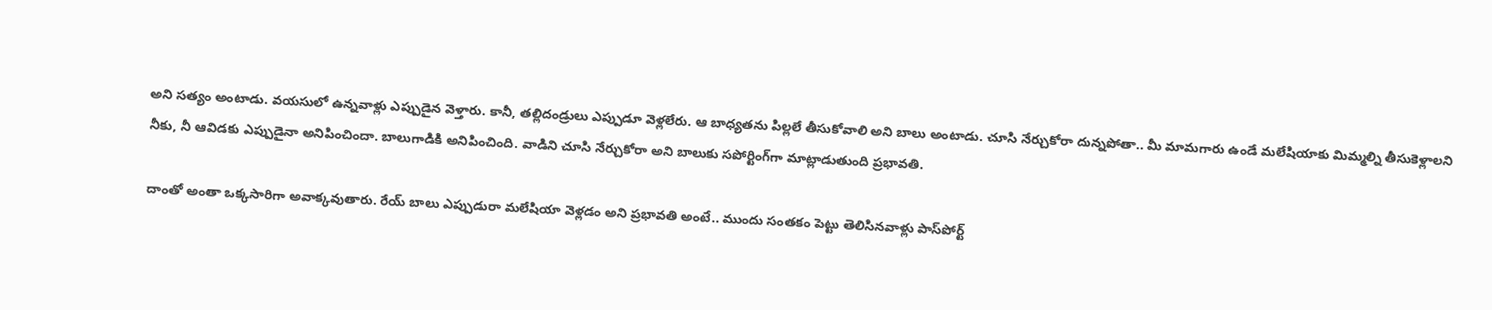అని సత్యం అంటాడు. వయసులో ఉన్నవాళ్లు ఎప్పుడైన వెళ్తారు. కానీ, తల్లిదండ్రులు ఎప్పుడూ వెళ్లలేరు. ఆ బాధ్యతను పిల్లలే తీసుకోవాలి అని బాలు అంటాడు. చూసి నేర్చుకోరా దున్నపోతా.. మీ మామగారు ఉండే మలేషియాకు మిమ్మల్ని తీసుకెళ్లాలని నీకు, నీ ఆవిడకు ఎప్పుడైనా అనిపించిందా. బాలుగాడికి అనిపించింది. వాడిని చూసి నేర్చుకోరా అని బాలుకు సపోర్టింగ్‌గా మాట్లాడుతుంది ప్రభావతి.

దాంతో అంతా ఒక్కసారిగా అవాక్కవుతారు. రేయ్ బాలు ఎప్పుడురా మలేషియా వెళ్లడం అని ప్రభావతి అంటే.. ముందు సంతకం పెట్టు తెలిసినవాళ్లు పాస్‌పోర్ట్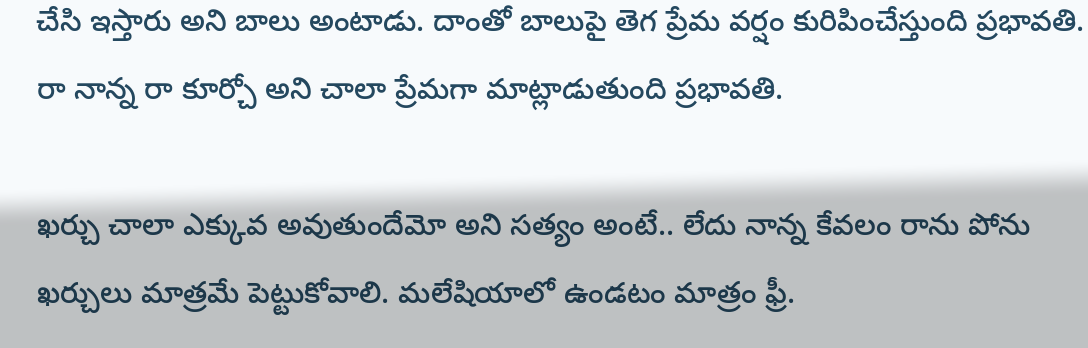చేసి ఇస్తారు అని బాలు అంటాడు. దాంతో బాలుపై తెగ ప్రేమ వర్షం కురిపించేస్తుంది ప్రభావతి. రా నాన్న రా కూర్చో అని చాలా ప్రేమగా మాట్లాడుతుంది ప్రభావతి.

ఖర్చు చాలా ఎక్కువ అవుతుందేమో అని సత్యం అంటే.. లేదు నాన్న కేవలం రాను పోను ఖర్చులు మాత్రమే పెట్టుకోవాలి. మలేషియాలో ఉండటం మాత్రం ఫ్రీ.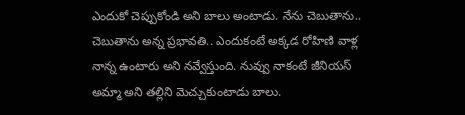ఎందుకో చెప్పుకోండి అని బాలు అంటాడు. నేను చెబుతాను.. చెబుతాను అన్న ప్రభావతి.. ఎందుకంటే అక్కడ రోహిణి వాళ్ల నాన్న ఉంటారు అని నవ్వేస్తుంది. నువ్వు నాకంటే జీనియస్ అమ్మా అని తల్లిని మెచ్చుకుంటాడు బాలు.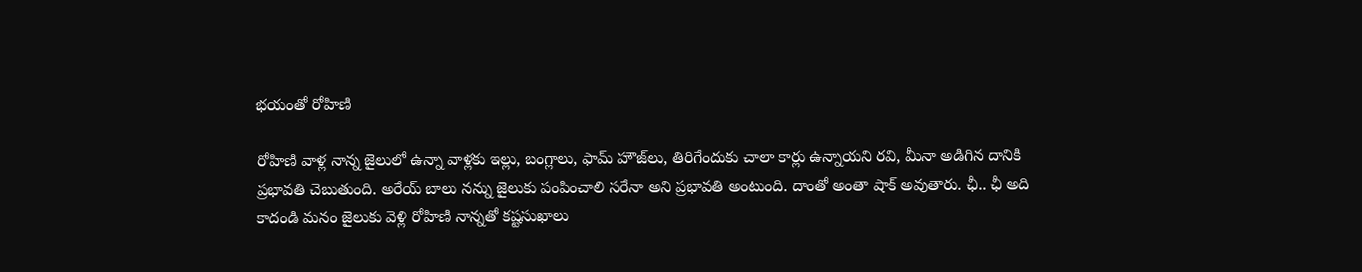భయంతో రోహిణి

రోహిణి వాళ్ల నాన్న జైలులో ఉన్నా వాళ్లకు ఇల్లు, బంగ్లాలు, ఫామ్ హౌజ్‌లు, తిరిగేందుకు చాలా కార్లు ఉన్నాయని రవి, మీనా అడిగిన దానికి ప్రభావతి చెబుతుంది. అరేయ్ బాలు నన్ను జైలుకు పంపించాలి సరేనా అని ప్రభావతి అంటుంది. దాంతో అంతా షాక్ అవుతారు. ఛీ.. ఛీ అది కాదండి మనం జైలుకు వెళ్లి రోహిణి నాన్నతో కష్టసుఖాలు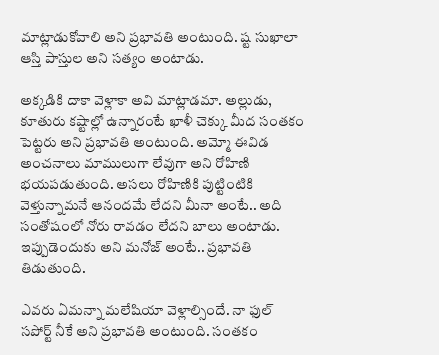మాట్లాడుకోవాలి అని ప్రభావతి అంటుంది. ష్ట సుఖాలా ఆస్తి పాస్తుల అని సత్యం అంటాడు.

అక్కడికి దాకా వెళ్లాకా అవి మాట్లాడమా. అల్లుడు, కూతురు కష్టాల్లో ఉన్నారంటే ఖాళీ చెక్కు మీద సంతకం పెట్టరు అని ప్రభావతి అంటుంది. అమ్మో ఈవిడ అంచనాలు మాములుగా లేవుగా అని రోహిణి భయపడుతుంది. అసలు రోహిణికి పుట్టింటికి వెళ్తున్నామనే ఆనందమే లేదని మీనా అంటే.. అది సంతోషంలో నోరు రావడం లేదని బాలు అంటాడు. ఇప్పుడెందుకు అని మనోజ్ అంటే.. ప్రభావతి తిడుతుంది.

ఎవరు ఏమన్నా మలేషియా వెళ్లాల్సిందే. నా ఫుల్ సపోర్ట్ నీకే అని ప్రభావతి అంటుంది. సంతకం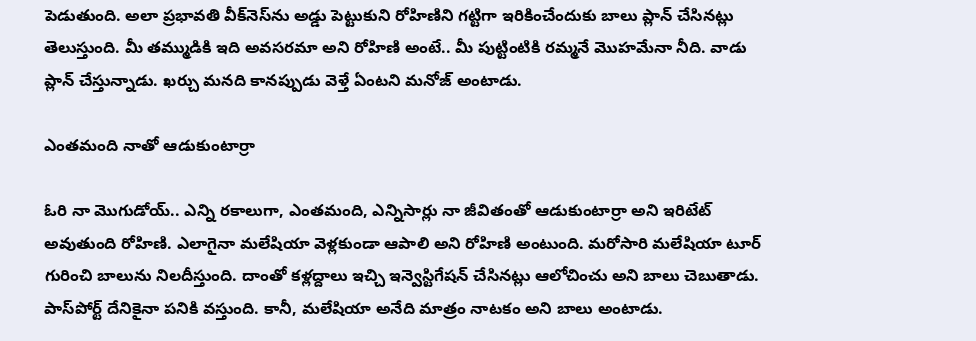పెడుతుంది. అలా ప్రభావతి వీక్‌నెస్‌ను అడ్డు పెట్టుకుని రోహిణిని గట్టిగా ఇరికించేందుకు బాలు ప్లాన్ చేసినట్లు తెలుస్తుంది. మీ తమ్ముడికి ఇది అవసరమా అని రోహిణి అంటే.. మీ పుట్టింటికి రమ్మనే మొహమేనా నీది. వాడు ప్లాన్ చేస్తున్నాడు. ఖర్చు మనది కానప్పుడు వెళ్తే ఏంటని మనోజ్ అంటాడు.

ఎంతమంది నాతో ఆడుకుంటార్రా

ఓరి నా మొగుడోయ్.. ఎన్ని రకాలుగా, ఎంతమంది, ఎన్నిసార్లు నా జీవితంతో ఆడుకుంటార్రా అని ఇరిటేట్ అవుతుంది రోహిణి. ఎలాగైనా మలేషియా వెళ్లకుండా ఆపాలి అని రోహిణి అంటుంది. మరోసారి మలేషియా టూర్ గురించి బాలును నిలదీస్తుంది. దాంతో కళ్లద్దాలు ఇచ్చి ఇన్వెస్టిగేషన్ చేసినట్లు ఆలోచించు అని బాలు చెబుతాడు. పాస్‌పోర్ట్ దేనికైనా పనికి వస్తుంది. కానీ, మలేషియా అనేది మాత్రం నాటకం అని బాలు అంటాడు.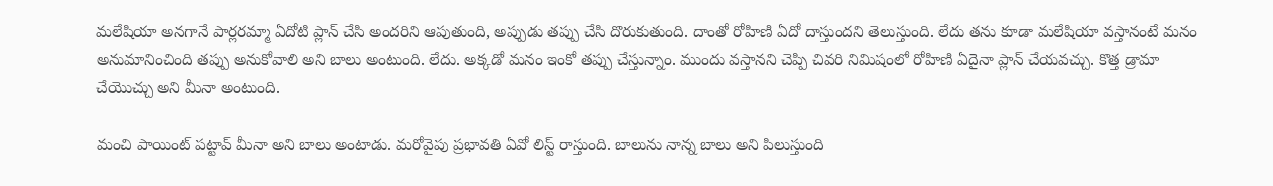మలేషియా అనగానే పార్లరమ్మా ఏదోటి ప్లాన్ చేసి అందరిని ఆపుతుంది, అప్పుడు తప్పు చేసి దొరుకుతుంది. దాంతో రోహిణి ఏదో దాస్తుందని తెలుస్తుంది. లేదు తను కూడా మలేషియా వస్తానంటే మనం అనుమానించింది తప్పు అనుకోవాలి అని బాలు అంటుంది. లేదు. అక్కడో మనం ఇంకో తప్పు చేస్తున్నాం. ముందు వస్తానని చెప్పి చివరి నిమిషంలో రోహిణి ఏదైనా ప్లాన్ చేయవచ్చు. కొత్త డ్రామా చేయొచ్చు అని మీనా అంటుంది.

మంచి పాయింట్ పట్టావ్ మీనా అని బాలు అంటాడు. మరోవైపు ప్రభావతి ఏవో లిస్ట్ రాస్తుంది. బాలును నాన్న బాలు అని పిలుస్తుంది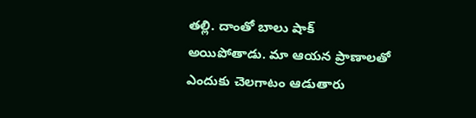తల్లి. దాంతో బాలు షాక్ అయిపోతాడు. మా ఆయన ప్రాణాలతో ఎందుకు చెలగాటం ఆడుతారు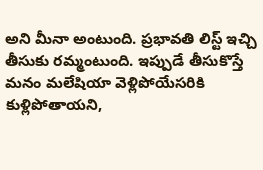అని మీనా అంటుంది. ప్రభావతి లిస్ట్ ఇచ్చి తీసుకు రమ్మంటుంది. ఇప్పుడే తీసుకొస్తే మనం మలేషియా వెళ్లిపోయేసరికి కుళ్లిపోతాయని,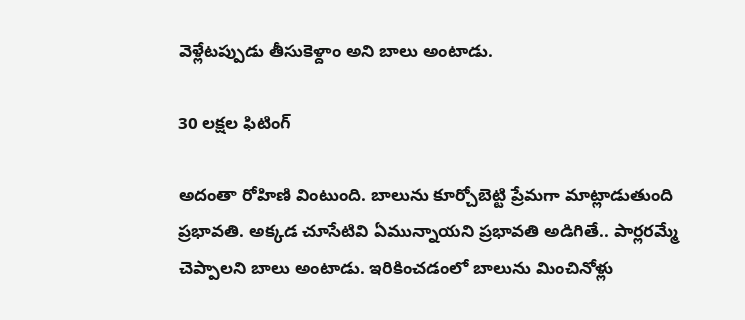వెళ్లేటప్పుడు తీసుకెళ్దాం అని బాలు అంటాడు.

30 లక్షల ఫిటింగ్

అదంతా రోహిణి వింటుంది. బాలును కూర్చోబెట్టి ప్రేమగా మాట్లాడుతుంది ప్రభావతి. అక్కడ చూసేటివి ఏమున్నాయని ప్రభావతి అడిగితే.. పార్లరమ్మే చెప్పాలని బాలు అంటాడు. ఇరికించడంలో బాలును మించినోళ్లు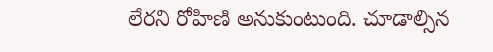లేరని రోహిణి అనుకుంటుంది. చూడాల్సిన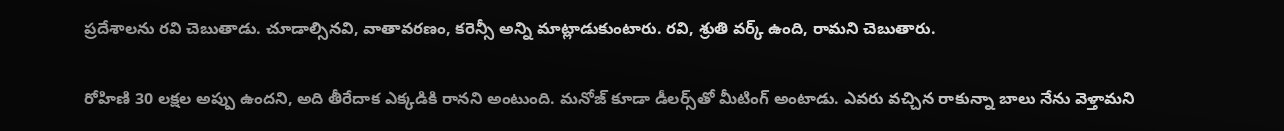ప్రదేశాలను రవి చెబుతాడు. చూడాల్సినవి, వాతావరణం, కరెన్సీ అన్ని మాట్లాడుకుంటారు. రవి, శ్రుతి వర్క్ ఉంది, రామని చెబుతారు.

రోహిణి 30 లక్షల అప్పు ఉందని, అది తీరేదాక ఎక్కడికి రానని అంటుంది. మనోజ్ కూడా డీలర్స్‌తో మీటింగ్ అంటాడు. ఎవరు వచ్చిన రాకున్నా బాలు నేను వెళ్తామని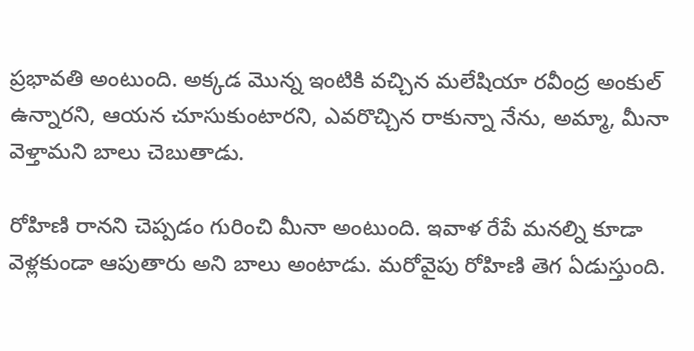ప్రభావతి అంటుంది. అక్కడ మొన్న ఇంటికి వచ్చిన మలేషియా రవీంద్ర అంకుల్ ఉన్నారని, ఆయన చూసుకుంటారని, ఎవరొచ్చిన రాకున్నా నేను, అమ్మా, మీనా వెళ్తామని బాలు చెబుతాడు.

రోహిణి రానని చెప్పడం గురించి మీనా అంటుంది. ఇవాళ రేపే మనల్ని కూడా వెళ్లకుండా ఆపుతారు అని బాలు అంటాడు. మరోవైపు రోహిణి తెగ ఏడుస్తుంది.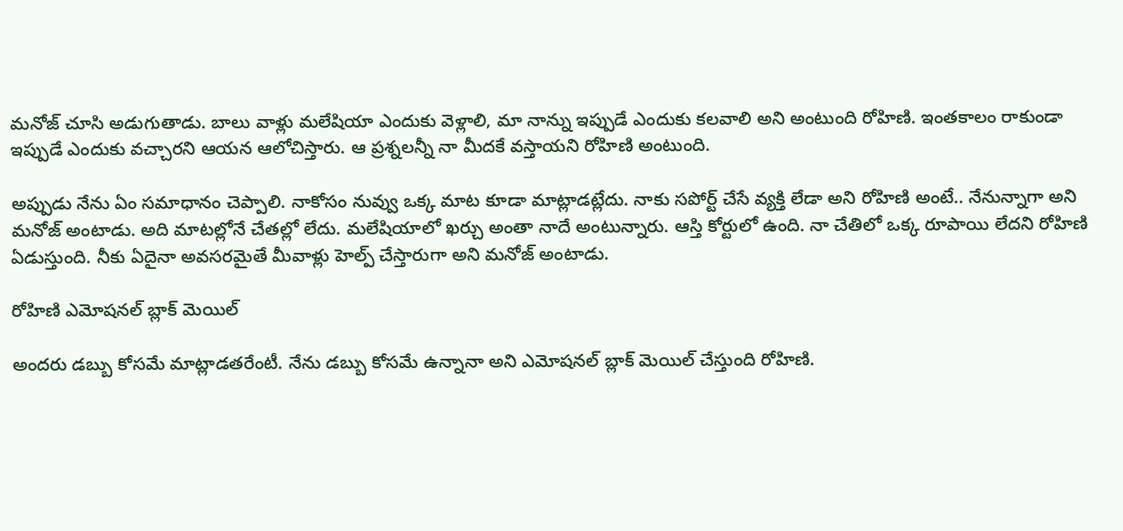మనోజ్ చూసి అడుగుతాడు. బాలు వాళ్లు మలేషియా ఎందుకు వెళ్లాలి, మా నాన్ను ఇప్పుడే ఎందుకు కలవాలి అని అంటుంది రోహిణి. ఇంతకాలం రాకుండా ఇప్పుడే ఎందుకు వచ్చారని ఆయన ఆలోచిస్తారు. ఆ ప్రశ్నలన్నీ నా మీదకే వస్తాయని రోహిణి అంటుంది.

అప్పుడు నేను ఏం సమాధానం చెప్పాలి. నాకోసం నువ్వు ఒక్క మాట కూడా మాట్లాడట్లేదు. నాకు సపోర్ట్ చేసే వ్యక్తి లేడా అని రోహిణి అంటే.. నేనున్నాగా అని మనోజ్ అంటాడు. అది మాటల్లోనే చేతల్లో లేదు. మలేషియాలో ఖర్చు అంతా నాదే అంటున్నారు. ఆస్తి కోర్టులో ఉంది. నా చేతిలో ఒక్క రూపాయి లేదని రోహిణి ఏడుస్తుంది. నీకు ఏదైనా అవసరమైతే మీవాళ్లు హెల్ప్ చేస్తారుగా అని మనోజ్ అంటాడు.

రోహిణి ఎమోషనల్ బ్లాక్ మెయిల్

అందరు డబ్బు కోసమే మాట్లాడతరేంటీ. నేను డబ్బు కోసమే ఉన్నానా అని ఎమోషనల్ బ్లాక్ మెయిల్ చేస్తుంది రోహిణి.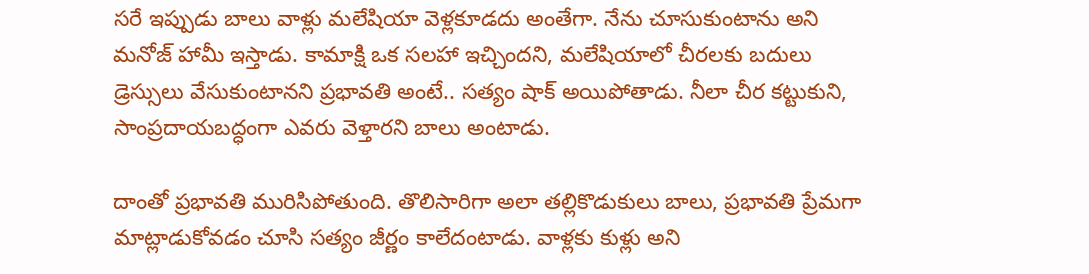సరే ఇప్పుడు బాలు వాళ్లు మలేషియా వెళ్లకూడదు అంతేగా. నేను చూసుకుంటాను అని మనోజ్ హామీ ఇస్తాడు. కామాక్షి ఒక సలహా ఇచ్చిందని, మలేషియాలో చీరలకు బదులు డ్రెస్సులు వేసుకుంటానని ప్రభావతి అంటే.. సత్యం షాక్ అయిపోతాడు. నీలా చీర కట్టుకుని, సాంప్రదాయబద్ధంగా ఎవరు వెళ్తారని బాలు అంటాడు.

దాంతో ప్రభావతి మురిసిపోతుంది. తొలిసారిగా అలా తల్లికొడుకులు బాలు, ప్రభావతి ప్రేమగా మాట్లాడుకోవడం చూసి సత్యం జీర్ణం కాలేదంటాడు. వాళ్లకు కుళ్లు అని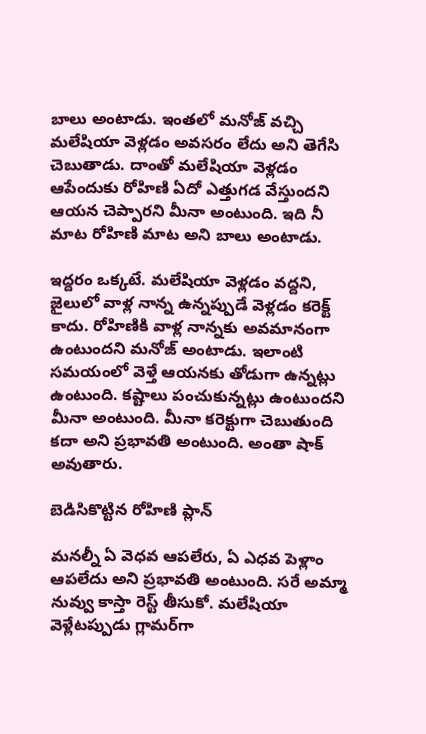బాలు అంటాడు. ఇంతలో మనోజ్ వచ్చి మలేషియా వెళ్లడం అవసరం లేదు అని తెగేసి చెబుతాడు. దాంతో మలేషియా వెళ్లడం ఆపేందుకు రోహిణి ఏదో ఎత్తుగడ వేస్తుందని ఆయన చెప్పారని మీనా అంటుంది. ఇది నీ మాట రోహిణి మాట అని బాలు అంటాడు.

ఇద్దరం ఒక్కటే. మలేషియా వెళ్లడం వద్దని, జైలులో వాళ్ల నాన్న ఉన్నప్పుడే వెళ్లడం కరెక్ట్ కాదు. రోహిణికి వాళ్ల నాన్నకు అవమానంగా ఉంటుందని మనోజ్ అంటాడు. ఇలాంటి సమయంలో వెళ్తే ఆయనకు తోడుగా ఉన్నట్లు ఉంటుంది. కష్టాలు పంచుకున్నట్లు ఉంటుందని మీనా అంటుంది. మీనా కరెక్టుగా చెబుతుంది కదా అని ప్రభావతి అంటుంది. అంతా షాక్ అవుతారు.

బెడిసికొట్టిన రోహిణి ప్లాన్

మనల్నీ ఏ వెధవ ఆపలేరు, ఏ ఎధవ పెళ్లాం ఆపలేదు అని ప్రభావతి అంటుంది. సరే అమ్మా నువ్వు కాస్తా రెస్ట్ తీసుకో. మలేషియా వెళ్లేటప్పుడు గ్లామర్‌గా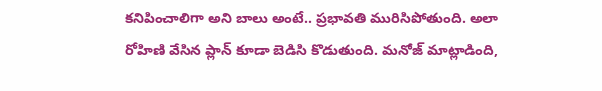కనిపించాలిగా అని బాలు అంటే.. ప్రభావతి మురిసిపోతుంది. అలా రోహిణి వేసిన ప్లాన్ కూడా బెడిసి కొడుతుంది. మనోజ్ మాట్లాడింది,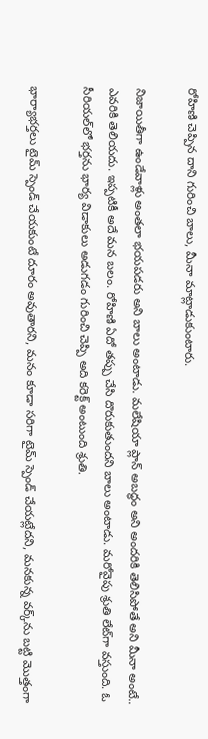రోహిణి చెప్పిన దాని గురించి బాలు, మీనా మాట్లాడుకుంటారు.

నిజాయితీగా ఉండేవాళ్లు అంతలా భయపడరు అని బాలు అంటాడు. మలేషియా ప్లాన్ అబద్ధం అని అందరికి తెలిసిపోతే అని మీనా అంటే.. ఎవరికి తెలియదు. ఇప్పటికీ అదే మన బలం. రోహిణి ఏదో తప్పు చేసి దొరుకుతుందని బాలు అంటాడు. మరోవైపు శ్రుతి లేట్‌గా వస్తుంది. ఓ సీరియల్‌లో భర్తను భార్య విడాకులు అడుగడం గురించి చెప్పి అది కరెక్ట్ అంటుంది శ్రుతి.

భార్యాభర్తలు టైమ్ స్పెండ్ చేయకుంటే దూరం అవుతారని, మనం కూడా సరిగా టైమ్ స్పెండ్ చేయట్లేదని, మనకున్న వర్క్‌ను బట్టి మొత్తంగా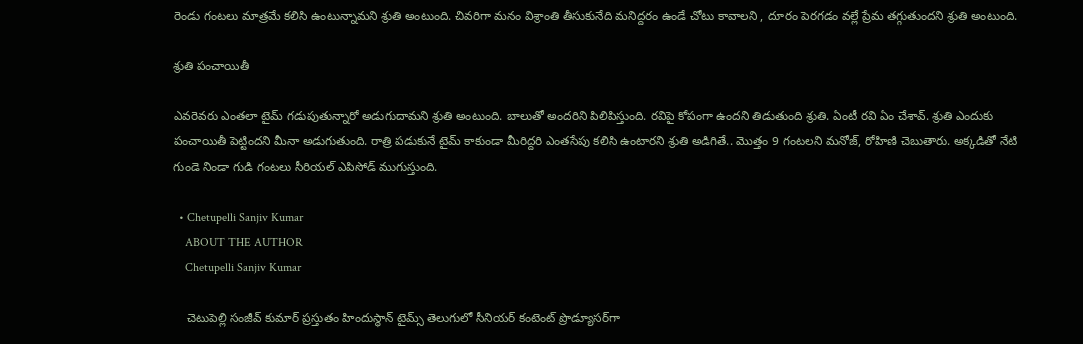రెండు గంటలు మాత్రమే కలిసి ఉంటున్నామని శ్రుతి అంటుంది. చివరిగా మనం విశ్రాంతి తీసుకునేది మనిద్దరం ఉండే చోటు కావాలని , దూరం పెరగడం వల్లే ప్రేమ తగ్గుతుందని శ్రుతి అంటుంది.

శ్రుతి పంచాయితీ

ఎవరెవరు ఎంతలా టైమ్ గడుపుతున్నారో అడుగుదామని శ్రుతి అంటుంది. బాలుతో అందరిని పిలిపిస్తుంది. రవిపై కోపంగా ఉందని తిడుతుంది శ్రుతి. ఏంటీ రవి ఏం చేశావ్. శ్రుతి ఎందుకు పంచాయితీ పెట్టిందని మీనా అడుగుతుంది. రాత్రి పడుకునే టైమ్ కాకుండా మీరిద్దరి ఎంతసేపు కలిసి ఉంటారని శ్రుతి అడిగితే.. మొత్తం 9 గంటలని మనోజ్, రోహిణి చెబుతారు. అక్కడితో నేటి గుండె నిండా గుడి గంటలు సీరియల్ ఎపిసోడ్ ముగుస్తుంది.

  • Chetupelli Sanjiv Kumar
    ABOUT THE AUTHOR
    Chetupelli Sanjiv Kumar

    చెటుపెల్లి సంజీవ్ కుమార్ ప్రస్తుతం హిందుస్థాన్ టైమ్స్ తెలుగులో సీనియర్ కంటెంట్ ప్రొడ్యూసర్‌గా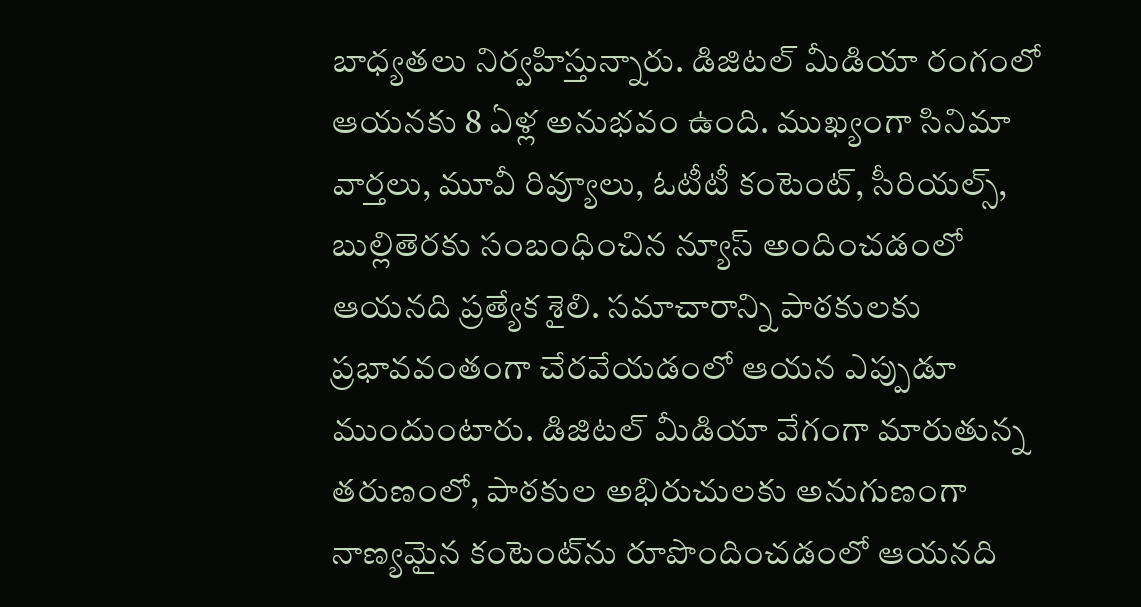బాధ్యతలు నిర్వహిస్తున్నారు. డిజిటల్ మీడియా రంగంలో ఆయనకు 8 ఏళ్ల అనుభవం ఉంది. ముఖ్యంగా సినిమా వార్తలు, మూవీ రివ్యూలు, ఓటీటీ కంటెంట్, సీరియల్స్, బుల్లితెరకు సంబంధించిన న్యూస్ అందించడంలో ఆయనది ప్రత్యేక శైలి. సమాచారాన్ని పాఠకులకు ప్రభావవంతంగా చేరవేయడంలో ఆయన ఎప్పుడూ ముందుంటారు. డిజిటల్ మీడియా వేగంగా మారుతున్న తరుణంలో, పాఠకుల అభిరుచులకు అనుగుణంగా నాణ్యమైన కంటెంట్‌ను రూపొందించడంలో ఆయనది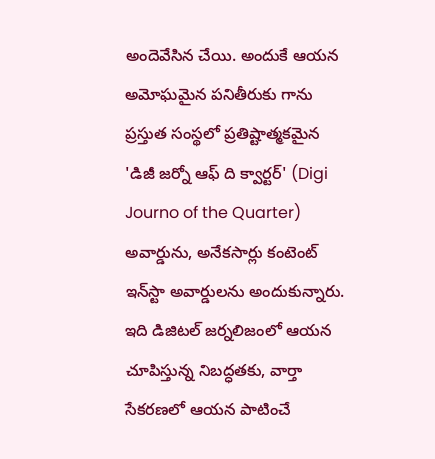అందెవేసిన చేయి. అందుకే ఆయన అమోఘమైన పనితీరుకు గాను ప్రస్తుత సంస్థలో ప్రతిష్టాత్మకమైన 'డిజీ జర్నో ఆఫ్ ది క్వార్టర్' (Digi Journo of the Quarter) అవార్డును, అనేకసార్లు కంటెంట్ ఇన్‌స్టా అవార్డులను అందుకున్నారు. ఇది డిజిటల్ జర్నలిజంలో ఆయన చూపిస్తున్న నిబద్ధతకు, వార్తా సేకరణలో ఆయన పాటించే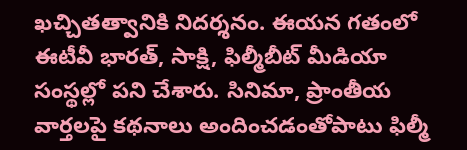ఖచ్చితత్వానికి నిదర్శనం. ఈయన గతంలో ఈటీవీ భారత్, సాక్షి, ఫిల్మీబీట్ మీడియా సంస్థల్లో పని చేశారు. సినిమా, ప్రాంతీయ వార్తలపై కథనాలు అందించడంతోపాటు ఫిల్మీ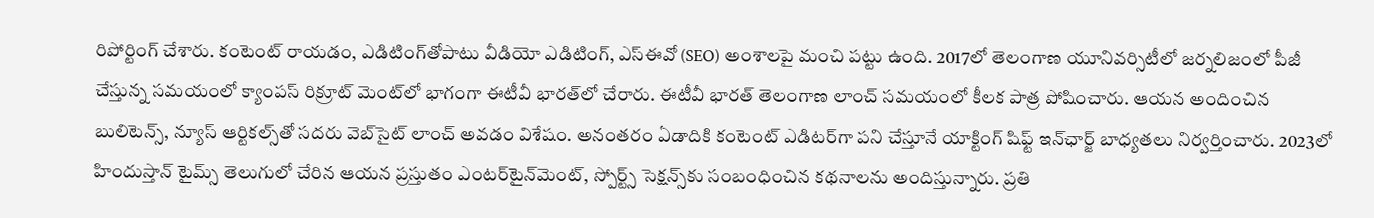రిపోర్టింగ్ చేశారు. కంటెంట్ రాయడం, ఎడిటింగ్‌తోపాటు వీడియో ఎడిటింగ్, ఎస్‌ఈవో (SEO) అంశాలపై మంచి పట్టు ఉంది. 2017లో తెలంగాణ యూనివర్సిటీలో జర్నలిజంలో పీజీ చేస్తున్న సమయంలో క్యాంపస్ రిక్రూట్ మెంట్‌లో భాగంగా ఈటీవీ భారత్‌లో చేరారు. ఈటీవీ భారత్ తెలంగాణ లాంచ్ సమయంలో కీలక పాత్ర పోషించారు. ఆయన అందించిన బులిటెన్స్, న్యూస్ ఆర్టికల్స్‌తో సదరు వెబ్‌సైట్ లాంచ్ అవడం విశేషం. అనంతరం ఏడాదికి కంటెంట్ ఎడిటర్‌గా పని చేస్తూనే యాక్టింగ్ షిఫ్ట్ ఇన్‌ఛార్జ్ బాధ్యతలు నిర్వర్తించారు. 2023లో హిందుస్తాన్ టైమ్స్ తెలుగులో చేరిన ఆయన ప్రస్తుతం ఎంటర్‌టైన్‌మెంట్, స్పోర్ట్స్ సెక్షన్స్‌కు సంబంధించిన కథనాలను అందిస్తున్నారు. ప్రతి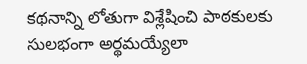కథనాన్ని లోతుగా విశ్లేషించి పాఠకులకు సులభంగా అర్థమయ్యేలా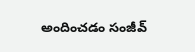అందించడం సంజీవ్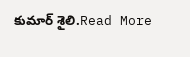కుమార్ శైలి.Read More